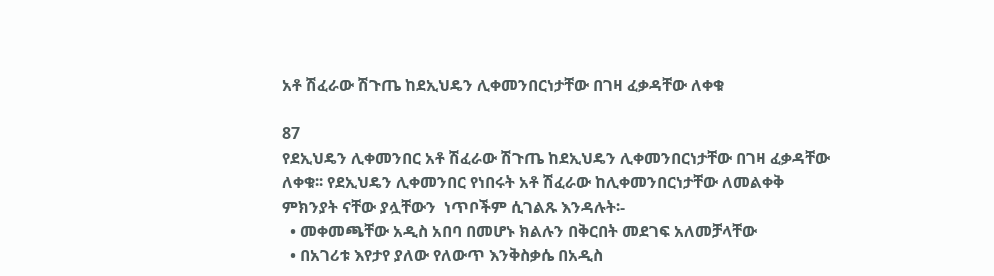አቶ ሽፈራው ሽጉጤ ከደኢህዴን ሊቀመንበርነታቸው በገዛ ፈቃዳቸው ለቀቁ

87
የደኢህዴን ሊቀመንበር አቶ ሽፈራው ሽጉጤ ከደኢህዴን ሊቀመንበርነታቸው በገዛ ፈቃዳቸው ለቀቁ፡፡ የደኢህዴን ሊቀመንበር የነበሩት አቶ ሽፈራው ከሊቀመንበርነታቸው ለመልቀቅ ምክንያት ናቸው ያሏቸውን  ነጥቦችም ሲገልጹ እንዳሉት፡-
  • መቀመጫቸው አዲስ አበባ በመሆኑ ክልሉን በቅርበት መደገፍ አለመቻላቸው
  • በአገሪቱ እየታየ ያለው የለውጥ እንቅስቃሴ በአዲስ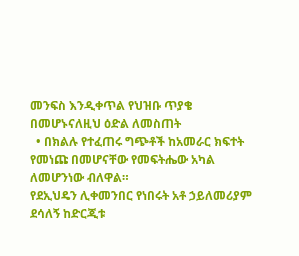መንፍስ እንዲቀጥል የህዝቡ ጥያቄ በመሆኑናለዚህ ዕድል ለመስጠት
  • በክልሉ የተፈጠሩ ግጭቶች ከአመራር ክፍተት የመነጩ በመሆናቸው የመፍትሔው አካል ለመሆንነው ብለዋል።
የደኢህዴን ሊቀመንበር የነበሩት አቶ ኃይለመሪያም ደሳለኝ ከድርጂቱ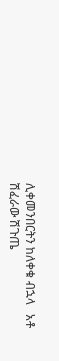ሊቀመንበርትን ከለቀቁ ብኋላ   አቶ ሽፈራው ሽጉጤ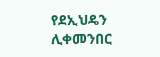የደኢህዴን ሊቀመንበር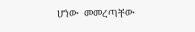ሆነው  መመረጣቸው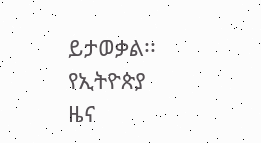ይታወቃል፡፡
የኢትዮጵያ ዜና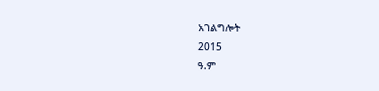አገልግሎት
2015
ዓ.ም